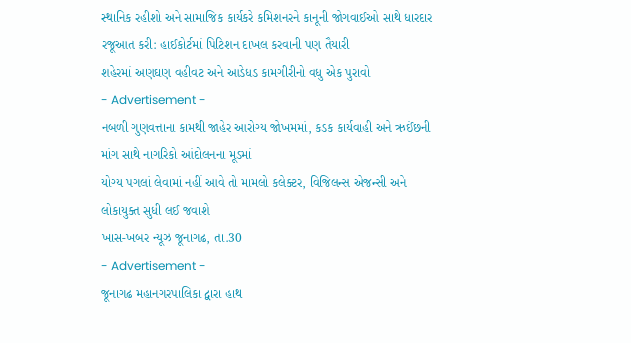સ્થાનિક રહીશો અને સામાજિક કાર્યકરે કમિશનરને કાનૂની જોગવાઈઓ સાથે ધારદાર રજૂઆત કરી: હાઈકોર્ટમાં પિટિશન દાખલ કરવાની પણ તૈયારી
શહેરમાં અણઘણ વહીવટ અને આડેધડ કામગીરીનો વધુ એક પુરાવો
- Advertisement -
નબળી ગુણવત્તાના કામથી જાહેર આરોગ્ય જોખમમાં, કડક કાર્યવાહી અને ઋઈંછની માંગ સાથે નાગરિકો આંદોલનના મૂડમાં
યોગ્ય પગલાં લેવામાં નહીં આવે તો મામલો કલેક્ટર, વિજિલન્સ એજન્સી અને લોકાયુક્ત સુધી લઈ જવાશે
ખાસ-ખબર ન્યૂઝ જૂનાગઢ, તા.30
- Advertisement -
જૂનાગઢ મહાનગરપાલિકા દ્વારા હાથ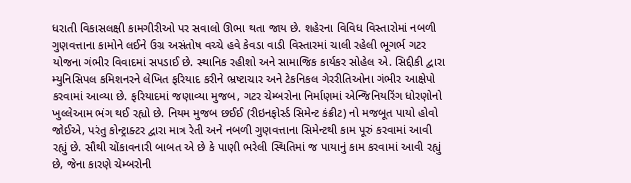ધરાતી વિકાસલક્ષી કામગીરીઓ પર સવાલો ઊભા થતા જાય છે. શહેરના વિવિધ વિસ્તારોમાં નબળી ગુણવત્તાના કામોને લઈને ઉગ્ર અસંતોષ વચ્ચે હવે કેવડા વાડી વિસ્તારમાં ચાલી રહેલી ભૂગર્ભ ગટર યોજના ગંભીર વિવાદમાં સપડાઈ છે. સ્થાનિક રહીશો અને સામાજિક કાર્યકર સોહેલ એ. સિદ્દીકી દ્વારા મ્યુનિસિપલ કમિશનરને લેખિત ફરિયાદ કરીને ભ્રષ્ટાચાર અને ટેકનિકલ ગેરરીતિઓના ગંભીર આક્ષેપો કરવામાં આવ્યા છે. ફરિયાદમાં જણાવ્યા મુજબ, ગટર ચેમ્બરોના નિર્માણમાં એન્જિનિયરિંગ ધોરણોનો ખુલ્લેઆમ ભંગ થઈ રહ્યો છે. નિયમ મુજબ છઈઈ (રીઇનફોર્સ્ડ સિમેન્ટ કંક્રીટ) નો મજબૂત પાયો હોવો જોઈએ, પરંતુ કોન્ટ્રાક્ટર દ્વારા માત્ર રેતી અને નબળી ગુણવત્તાના સિમેન્ટથી કામ પૂરું કરવામાં આવી રહ્યું છે. સૌથી ચોંકાવનારી બાબત એ છે કે પાણી ભરેલી સ્થિતિમાં જ પાયાનું કામ કરવામાં આવી રહ્યું છે, જેના કારણે ચેમ્બરોની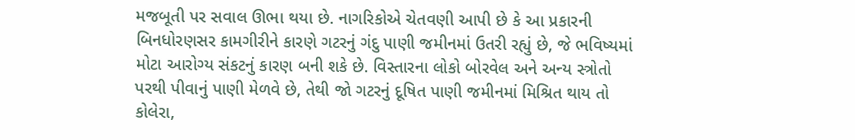મજબૂતી પર સવાલ ઊભા થયા છે. નાગરિકોએ ચેતવણી આપી છે કે આ પ્રકારની બિનધોરણસર કામગીરીને કારણે ગટરનું ગંદુ પાણી જમીનમાં ઉતરી રહ્યું છે, જે ભવિષ્યમાં મોટા આરોગ્ય સંકટનું કારણ બની શકે છે. વિસ્તારના લોકો બોરવેલ અને અન્ય સ્ત્રોતો પરથી પીવાનું પાણી મેળવે છે, તેથી જો ગટરનું દૂષિત પાણી જમીનમાં મિશ્રિત થાય તો કોલેરા,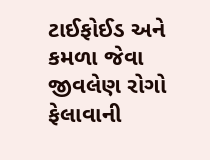ટાઈફોઈડ અને કમળા જેવા જીવલેણ રોગો ફેલાવાની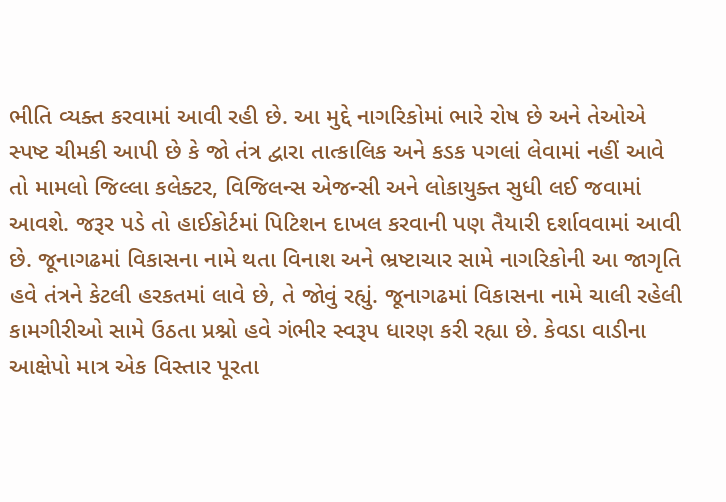ભીતિ વ્યક્ત કરવામાં આવી રહી છે. આ મુદ્દે નાગરિકોમાં ભારે રોષ છે અને તેઓએ સ્પષ્ટ ચીમકી આપી છે કે જો તંત્ર દ્વારા તાત્કાલિક અને કડક પગલાં લેવામાં નહીં આવે તો મામલો જિલ્લા કલેક્ટર, વિજિલન્સ એજન્સી અને લોકાયુક્ત સુધી લઈ જવામાં આવશે. જરૂર પડે તો હાઈકોર્ટમાં પિટિશન દાખલ કરવાની પણ તૈયારી દર્શાવવામાં આવી છે. જૂનાગઢમાં વિકાસના નામે થતા વિનાશ અને ભ્રષ્ટાચાર સામે નાગરિકોની આ જાગૃતિ હવે તંત્રને કેટલી હરકતમાં લાવે છે, તે જોવું રહ્યું. જૂનાગઢમાં વિકાસના નામે ચાલી રહેલી કામગીરીઓ સામે ઉઠતા પ્રશ્નો હવે ગંભીર સ્વરૂપ ધારણ કરી રહ્યા છે. કેવડા વાડીના આક્ષેપો માત્ર એક વિસ્તાર પૂરતા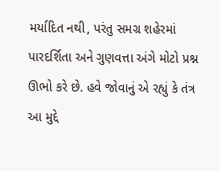મર્યાદિત નથી, પરંતુ સમગ્ર શહેરમાં પારદર્શિતા અને ગુણવત્તા અંગે મોટો પ્રશ્ન ઊભો કરે છે. હવે જોવાનું એ રહ્યું કે તંત્ર આ મુદ્દે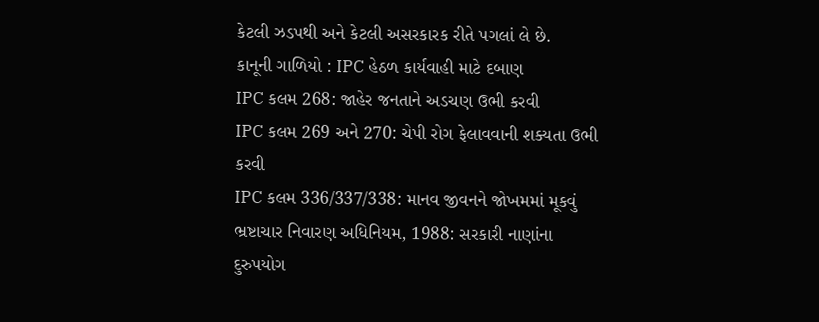કેટલી ઝડપથી અને કેટલી અસરકારક રીતે પગલાં લે છે.
કાનૂની ગાળિયો : IPC હેઠળ કાર્યવાહી માટે દબાણ
IPC કલમ 268: જાહેર જનતાને અડચણ ઉભી કરવી
IPC કલમ 269 અને 270: ચેપી રોગ ફેલાવવાની શક્યતા ઉભી કરવી
IPC કલમ 336/337/338: માનવ જીવનને જોખમમાં મૂકવું
ભ્રષ્ટાચાર નિવારણ અધિનિયમ, 1988: સરકારી નાણાંના દુરુપયોગ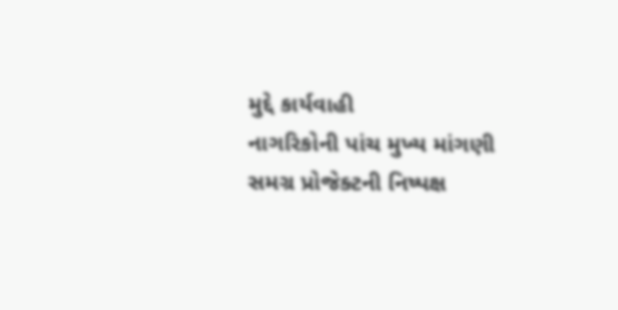મુદ્દે કાર્યવાહી
નાગરિકોની પાંચ મુખ્ય માંગણી
સમગ્ર પ્રોજેક્ટની નિષ્પક્ષ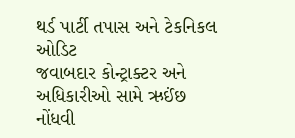થર્ડ પાર્ટી તપાસ અને ટેકનિકલ ઓડિટ
જવાબદાર કોન્ટ્રાક્ટર અને અધિકારીઓ સામે ઋઈંછ નોંધવી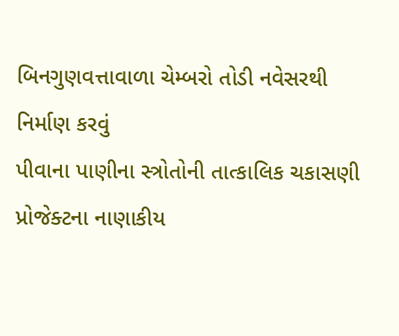બિનગુણવત્તાવાળા ચેમ્બરો તોડી નવેસરથી નિર્માણ કરવું
પીવાના પાણીના સ્ત્રોતોની તાત્કાલિક ચકાસણી
પ્રોજેક્ટના નાણાકીય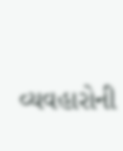વ્યવહારોની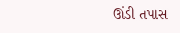ઊંડી તપાસ